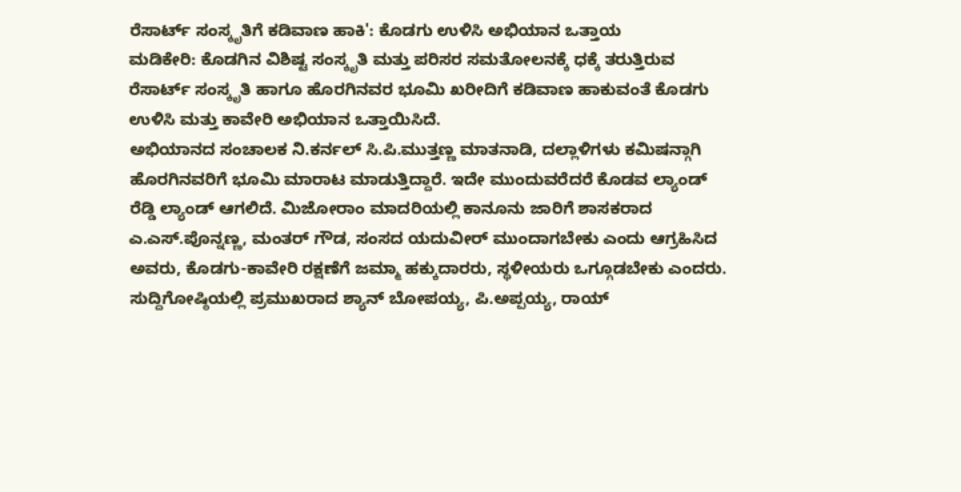ರೆಸಾರ್ಟ್ ಸಂಸ್ಕೃತಿಗೆ ಕಡಿವಾಣ ಹಾಕಿ': ಕೊಡಗು ಉಳಿಸಿ ಅಭಿಯಾನ ಒತ್ತಾಯ
ಮಡಿಕೇರಿ: ಕೊಡಗಿನ ವಿಶಿಷ್ಟ ಸಂಸ್ಕೃತಿ ಮತ್ತು ಪರಿಸರ ಸಮತೋಲನಕ್ಕೆ ಧಕ್ಕೆ ತರುತ್ತಿರುವ ರೆಸಾರ್ಟ್ ಸಂಸ್ಕೃತಿ ಹಾಗೂ ಹೊರಗಿನವರ ಭೂಮಿ ಖರೀದಿಗೆ ಕಡಿವಾಣ ಹಾಕುವಂತೆ ಕೊಡಗು ಉಳಿಸಿ ಮತ್ತು ಕಾವೇರಿ ಅಭಿಯಾನ ಒತ್ತಾಯಿಸಿದೆ.
ಅಭಿಯಾನದ ಸಂಚಾಲಕ ನಿ.ಕರ್ನಲ್ ಸಿ.ಪಿ.ಮುತ್ತಣ್ಣ ಮಾತನಾಡಿ, ದಲ್ಲಾಳಿಗಳು ಕಮಿಷನ್ಗಾಗಿ ಹೊರಗಿನವರಿಗೆ ಭೂಮಿ ಮಾರಾಟ ಮಾಡುತ್ತಿದ್ದಾರೆ. ಇದೇ ಮುಂದುವರೆದರೆ ಕೊಡವ ಲ್ಯಾಂಡ್ ರೆಡ್ಡಿ ಲ್ಯಾಂಡ್ ಆಗಲಿದೆ. ಮಿಜೋರಾಂ ಮಾದರಿಯಲ್ಲಿ ಕಾನೂನು ಜಾರಿಗೆ ಶಾಸಕರಾದ ಎ.ಎಸ್.ಪೊನ್ನಣ್ಣ, ಮಂತರ್ ಗೌಡ, ಸಂಸದ ಯದುವೀರ್ ಮುಂದಾಗಬೇಕು ಎಂದು ಆಗ್ರಹಿಸಿದ ಅವರು, ಕೊಡಗು-ಕಾವೇರಿ ರಕ್ಷಣೆಗೆ ಜಮ್ಮಾ ಹಕ್ಕುದಾರರು, ಸ್ಥಳೀಯರು ಒಗ್ಗೂಡಬೇಕು ಎಂದರು.
ಸುದ್ದಿಗೋಷ್ಠಿಯಲ್ಲಿ ಪ್ರಮುಖರಾದ ಶ್ಯಾನ್ ಬೋಪಯ್ಯ, ಪಿ.ಅಪ್ಪಯ್ಯ, ರಾಯ್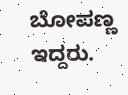ಬೋಪಣ್ಣ ಇದ್ದರು.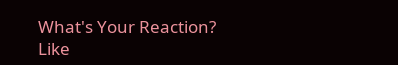What's Your Reaction?
Like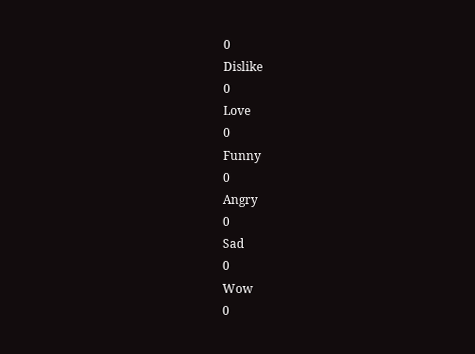0
Dislike
0
Love
0
Funny
0
Angry
0
Sad
0
Wow
0